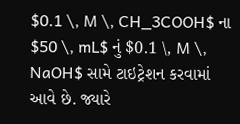$0.1 \, M \, CH_3COOH$ ના $50 \, mL$ નું $0.1 \, M \, NaOH$ સામે ટાઇટ્રેશન કરવામાં આવે છે. જ્યારે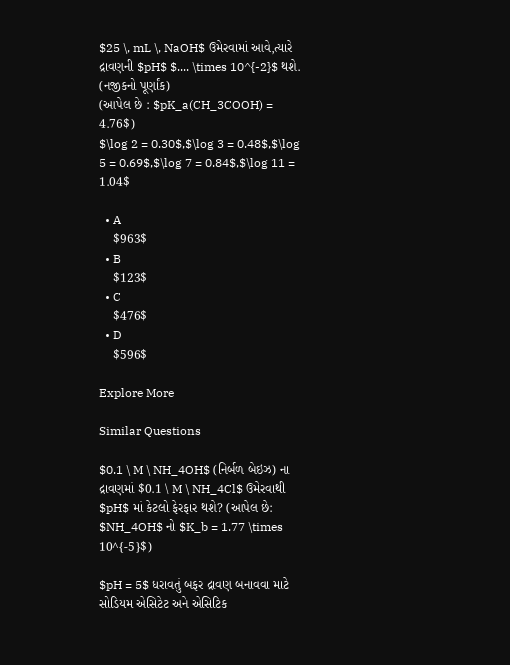$25 \, mL \, NaOH$ ઉમેરવામાં આવે,ત્યારે દ્રાવણની $pH$ $.... \times 10^{-2}$ થશે. (નજીકનો પૂર્ણાંક)
(આપેલ છે : $pK_a(CH_3COOH) = 4.76$)
$\log 2 = 0.30$,$\log 3 = 0.48$,$\log 5 = 0.69$,$\log 7 = 0.84$,$\log 11 = 1.04$

  • A
    $963$
  • B
    $123$
  • C
    $476$
  • D
    $596$

Explore More

Similar Questions

$0.1 \ M \ NH_4OH$ (નિર્બળ બેઇઝ) ના દ્રાવણમાં $0.1 \ M \ NH_4Cl$ ઉમેરવાથી $pH$ માં કેટલો ફેરફાર થશે? (આપેલ છે: $NH_4OH$ નો $K_b = 1.77 \times 10^{-5}$)

$pH = 5$ ધરાવતું બફર દ્રાવણ બનાવવા માટે સોડિયમ એસિટેટ અને એસિટિક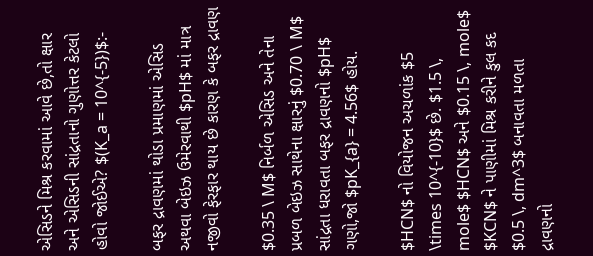એસિડને મિશ્ર કરવામાં આવે છે,તો ક્ષાર અને એસિડની સાંદ્રતાનો ગુણોત્તર કેટલો હોવો જોઈએ? $(K_a = 10^{-5})$:-

બફર દ્રાવણમાં થોડા પ્રમાણમાં એસિડ અથવા બેઇઝ ઉમેરવાથી $pH$ માં માત્ર નજીવો ફેરફાર થાય છે કારણ કે બફર દ્રાવણ

$0.35 \ M$ નિર્બળ એસિડ અને તેના પ્રબળ બેઇઝ સાથેના ક્ષારનું $0.70 \ M$ સાંદ્રતા ધરાવતા બફર દ્રાવણનો $pH$ ગણો,જો $pK_{a} = 4.56$ હોય.

$HCN$ નો વિયોજન અચળાંક $5 \times 10^{-10}$ છે. $1.5 \, mole$ $HCN$ અને $0.15 \, mole$ $KCN$ ને પાણીમાં મિશ્ર કરીને કુલ કદ $0.5 \, dm^3$ બનાવતા મળતા દ્રાવણનો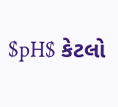$pH$ કેટલો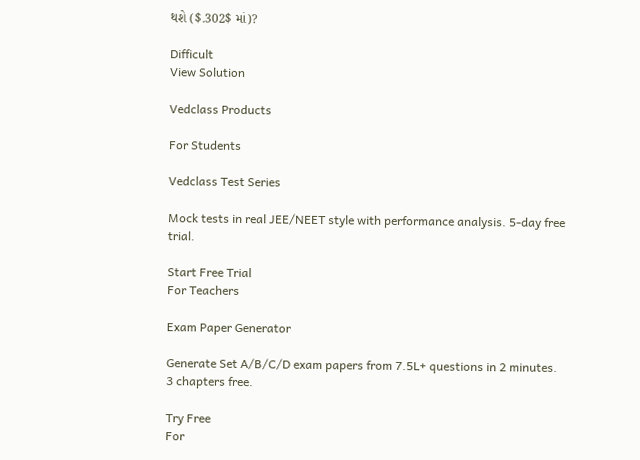થશે ($.302$ માં)?

Difficult
View Solution

Vedclass Products

For Students

Vedclass Test Series

Mock tests in real JEE/NEET style with performance analysis. 5-day free trial.

Start Free Trial
For Teachers

Exam Paper Generator

Generate Set A/B/C/D exam papers from 7.5L+ questions in 2 minutes. 3 chapters free.

Try Free
For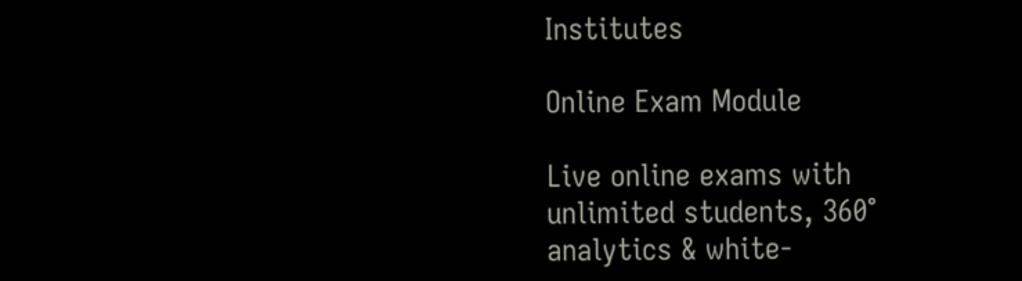Institutes

Online Exam Module

Live online exams with unlimited students, 360° analytics & white-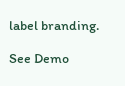label branding.

See Demo